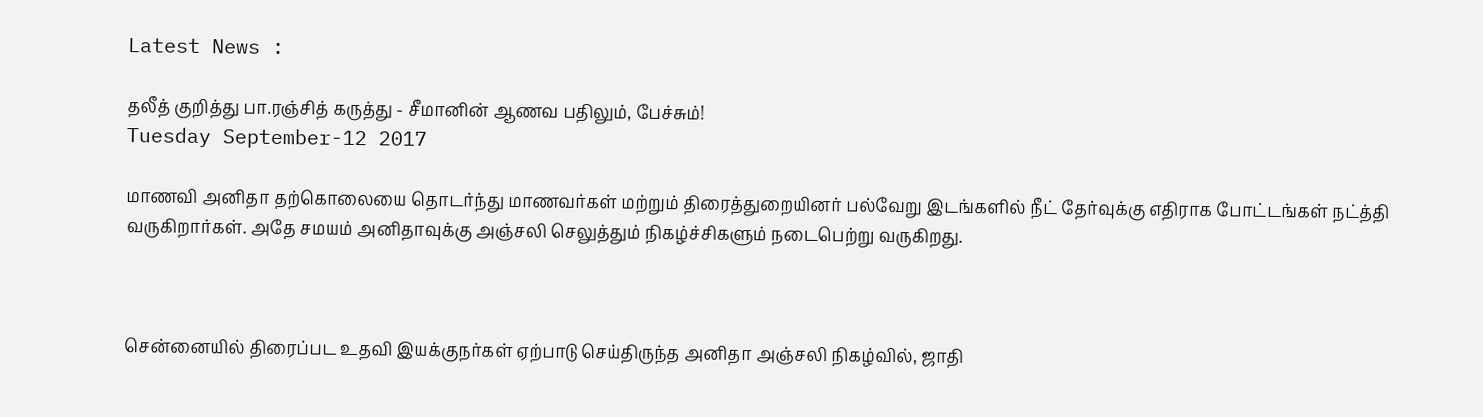Latest News :

தலீத் குறித்து பா.ரஞ்சித் கருத்து - சீமானின் ஆணவ பதிலும், பேச்சும்!
Tuesday September-12 2017

மாணவி அனிதா தற்கொலையை தொடர்ந்து மாணவர்கள் மற்றும் திரைத்துறையினர் பல்வேறு இடங்களில் நீட் தேர்வுக்கு எதிராக போட்டங்கள் நட்த்தி வருகிறார்கள். அதே சமயம் அனிதாவுக்கு அஞ்சலி செலுத்தும் நிகழ்ச்சிகளும் நடைபெற்று வருகிறது.



சென்னையில் திரைப்பட உதவி இயக்குநர்கள் ஏற்பாடு செய்திருந்த அனிதா அஞ்சலி நிகழ்வில், ஜாதி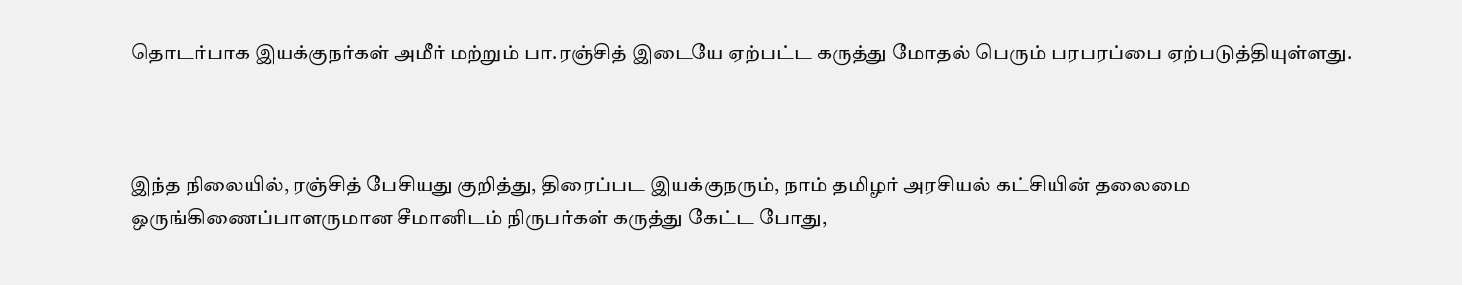தொடர்பாக இயக்குநர்கள் அமீர் மற்றும் பா.ரஞ்சித் இடையே ஏற்பட்ட கருத்து மோதல் பெரும் பரபரப்பை ஏற்படுத்தியுள்ளது.



இந்த நிலையில், ரஞ்சித் பேசியது குறித்து, திரைப்பட இயக்குநரும், நாம் தமிழர் அரசியல் கட்சியின் தலைமை ஒருங்கிணைப்பாளருமான சீமானிடம் நிருபர்கள் கருத்து கேட்ட போது,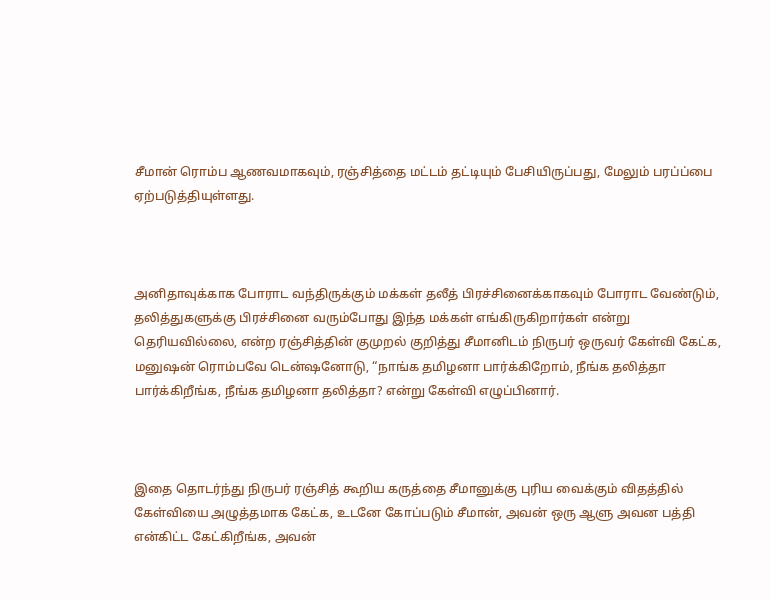சீமான் ரொம்ப ஆணவமாகவும், ரஞ்சித்தை மட்டம் தட்டியும் பேசியிருப்பது, மேலும் பரப்ப்பை ஏற்படுத்தியுள்ளது.



அனிதாவுக்காக போராட வந்திருக்கும் மக்கள் தலீத் பிரச்சினைக்காகவும் போராட வேண்டும், தலித்துகளுக்கு பிரச்சினை வரும்போது இந்த மக்கள் எங்கிருகிறார்கள் என்று தெரியவில்லை, என்ற ரஞ்சித்தின் குமுறல் குறித்து சீமானிடம் நிருபர் ஒருவர் கேள்வி கேட்க, மனுஷன் ரொம்பவே டென்ஷனோடு, “நாங்க தமிழனா பார்க்கிறோம், நீங்க தலித்தா பார்க்கிறீங்க, நீங்க தமிழனா தலித்தா? என்று கேள்வி எழுப்பினார்.



இதை தொடர்ந்து நிருபர் ரஞ்சித் கூறிய கருத்தை சீமானுக்கு புரிய வைக்கும் விதத்தில் கேள்வியை அழுத்தமாக கேட்க, உடனே கோப்படும் சீமான், அவன் ஒரு ஆளு அவன பத்தி என்கிட்ட கேட்கிறீங்க, அவன்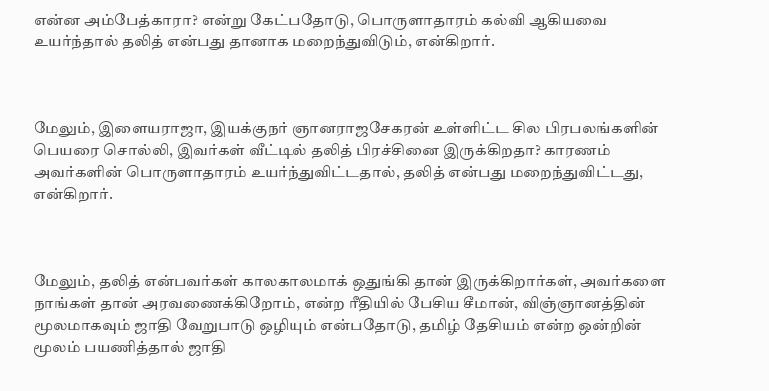என்ன அம்பேத்காரா? என்று கேட்பதோடு, பொருளாதாரம் கல்வி ஆகியவை உயர்ந்தால் தலித் என்பது தானாக மறைந்துவிடும், என்கிறார்.



மேலும், இளையராஜா, இயக்குநர் ஞானராஜசேகரன் உள்ளிட்ட சில பிரபலங்களின் பெயரை சொல்லி, இவர்கள் வீட்டில் தலித் பிரச்சினை இருக்கிறதா? காரணம் அவர்களின் பொருளாதாரம் உயர்ந்துவிட்டதால், தலித் என்பது மறைந்துவிட்டது, என்கிறார்.



மேலும், தலித் என்பவர்கள் காலகாலமாக் ஒதுங்கி தான் இருக்கிறார்கள், அவர்களை நாங்கள் தான் அரவணைக்கிறோம், என்ற ரீதியில் பேசிய சீமான், விஞ்ஞானத்தின் மூலமாகவும் ஜாதி வேறுபாடு ஒழியும் என்பதோடு, தமிழ் தேசியம் என்ற ஒன்றின் மூலம் பயணித்தால் ஜாதி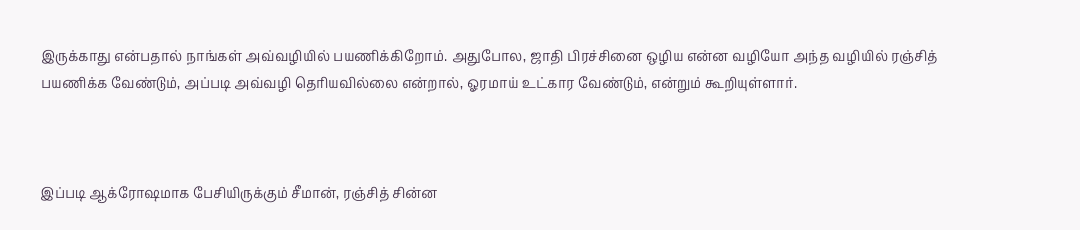இருக்காது என்பதால் நாங்கள் அவ்வழியில் பயணிக்கிறோம். அதுபோல, ஜாதி பிரச்சினை ஒழிய என்ன வழியோ அந்த வழியில் ரஞ்சித் பயணிக்க வேண்டும், அப்படி அவ்வழி தெரியவில்லை என்றால், ஓரமாய் உட்கார வேண்டும், என்றும் கூறியுள்ளார்.



இப்படி ஆக்ரோஷமாக பேசியிருக்கும் சீமான், ரஞ்சித் சின்ன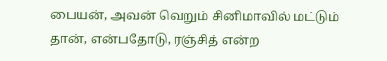பையன், அவன் வெறும் சினிமாவில் மட்டும் தான், என்பதோடு, ரஞ்சித் என்ற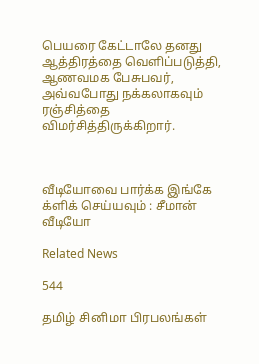பெயரை கேட்டாலே தனது ஆத்திரத்தை வெளிப்படுத்தி, ஆணவமக பேசுபவர், அவ்வபோது நக்கலாகவும் ரஞ்சித்தை விமர்சித்திருக்கிறார்.



வீடியோவை பார்க்க இங்கே க்ளிக் செய்யவும் : சீமான் வீடியோ

Related News

544

தமிழ் சினிமா பிரபலங்கள்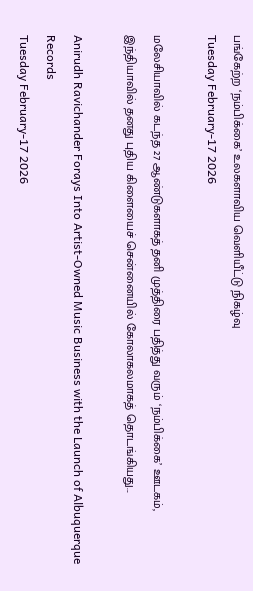பங்கேற்ற ‘நம்பிக்கை’ உலகளாவிய வெளியீட்டு நிகழ்வு
Tuesday February-17 2026

மலேசியாவில் கடந்த 27 ஆண்டுகளாகத் தனி முத்திரை பதித்து வரும் ‘நம்பிக்கை’ ஊடகம், இந்தியாவில் தனது புதிய கிளையைச் சென்னையில் கோலாகலமாகத் தொடங்கியது...

Anirudh Ravichander Forays Into Artist-Owned Music Business with the Launch of Albuquerque Records
Tuesday February-17 2026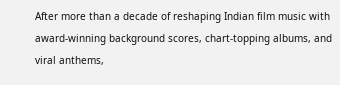After more than a decade of reshaping Indian film music with award-winning background scores, chart-topping albums, and viral anthems,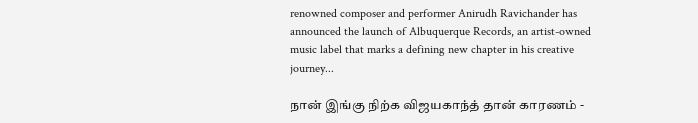renowned composer and performer Anirudh Ravichander has announced the launch of Albuquerque Records, an artist-owned music label that marks a defining new chapter in his creative journey...

நான் இங்கு நிற்க விஜயகாந்த் தான் காரணம் -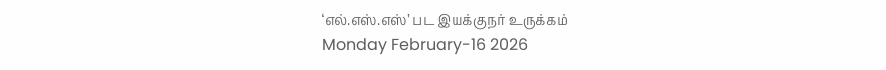‘எல்.எஸ்.எஸ்’ பட இயக்குநர் உருக்கம்
Monday February-16 2026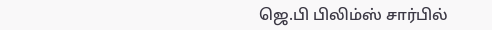ஜெ.பி பிலிம்ஸ் சார்பில்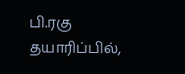பி.ரகு தயாரிப்பில்,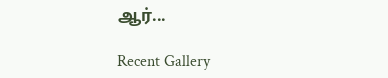ஆர்...

Recent Gallery